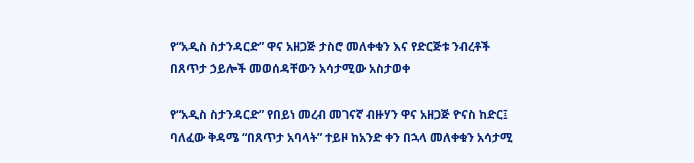የ“አዲስ ስታንዳርድ” ዋና አዘጋጅ ታስሮ መለቀቁን እና የድርጅቱ ንብረቶች በጸጥታ ኃይሎች መወሰዳቸውን አሳታሚው አስታወቀ

የ“አዲስ ስታንዳርድ” የበይነ መረብ መገናኛ ብዙሃን ዋና አዘጋጅ ዮናስ ከድር፤ ባለፈው ቅዳሜ “በጸጥታ አባላት” ተይዞ ከአንድ ቀን በኋላ መለቀቁን አሳታሚ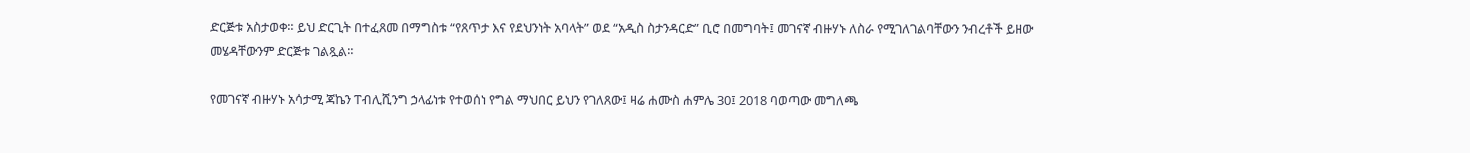ድርጅቱ አስታወቀ። ይህ ድርጊት በተፈጸመ በማግስቱ “የጸጥታ እና የደህንነት አባላት” ወደ “አዲስ ስታንዳርድ” ቢሮ በመግባት፤ መገናኛ ብዙሃኑ ለስራ የሚገለገልባቸውን ንብረቶች ይዘው መሄዳቸውንም ድርጅቱ ገልጿል።

የመገናኛ ብዙሃኑ አሳታሚ ጃኬን ፐብሊሺንግ ኃላፊነቱ የተወሰነ የግል ማህበር ይህን የገለጸው፤ ዛሬ ሐሙስ ሐምሌ 30፤ 2018 ባወጣው መግለጫ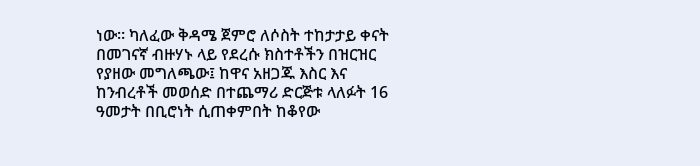ነው። ካለፈው ቅዳሜ ጀምሮ ለሶስት ተከታታይ ቀናት በመገናኛ ብዙሃኑ ላይ የደረሱ ክስተቶችን በዝርዝር የያዘው መግለጫው፤ ከዋና አዘጋጁ እስር እና ከንብረቶች መወሰድ በተጨማሪ ድርጅቱ ላለፉት 16 ዓመታት በቢሮነት ሲጠቀምበት ከቆየው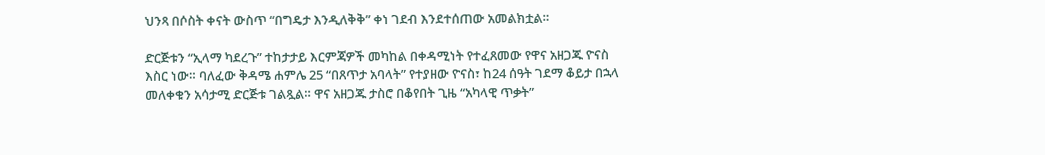ህንጻ በሶስት ቀናት ውስጥ “በግዴታ እንዲለቅቅ” ቀነ ገደብ እንደተሰጠው አመልክቷል።

ድርጅቱን “ኢላማ ካደረጉ” ተከታታይ እርምጃዎች መካከል በቀዳሚነት የተፈጸመው የዋና አዘጋጁ ዮናስ እስር ነው። ባለፈው ቅዳሜ ሐምሌ 25 “በጸጥታ አባላት” የተያዘው ዮናስ፣ ከ24 ሰዓት ገደማ ቆይታ በኋላ መለቀቁን አሳታሚ ድርጅቱ ገልጿል። ዋና አዘጋጁ ታስሮ በቆየበት ጊዜ “አካላዊ ጥቃት”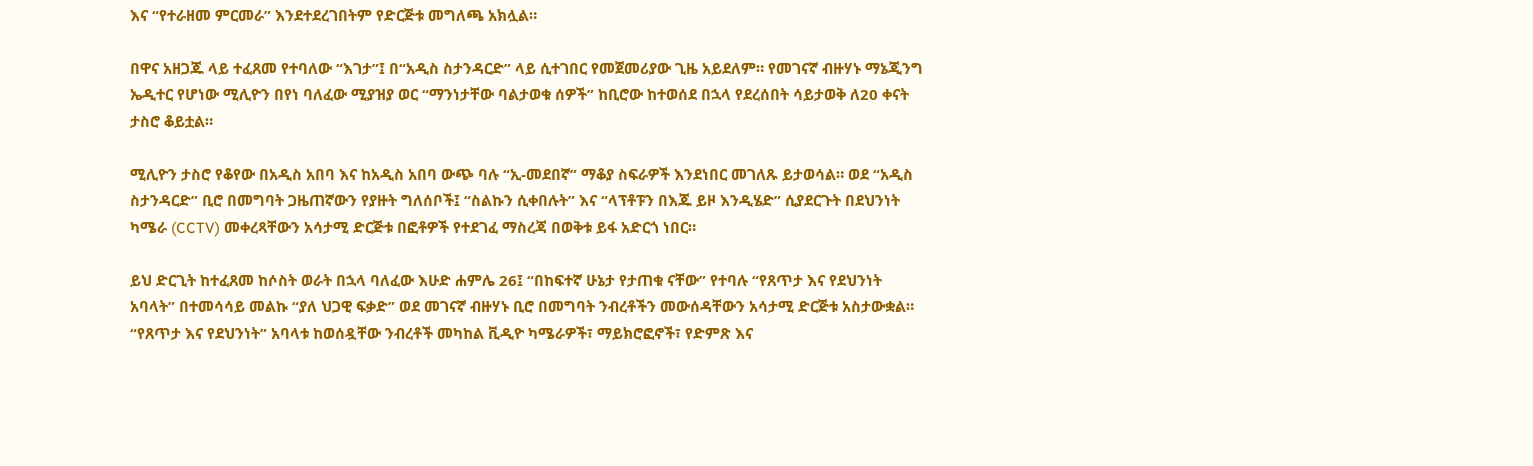እና “የተራዘመ ምርመራ” እንደተደረገበትም የድርጅቱ መግለጫ አክሏል።

በዋና አዘጋጁ ላይ ተፈጸመ የተባለው “እገታ”፤ በ“አዲስ ስታንዳርድ” ላይ ሲተገበር የመጀመሪያው ጊዜ አይደለም። የመገናኛ ብዙሃኑ ማኔጂንግ ኤዲተር የሆነው ሚሊዮን በየነ ባለፈው ሚያዝያ ወር “ማንነታቸው ባልታወቁ ሰዎች” ከቢሮው ከተወሰደ በኋላ የደረሰበት ሳይታወቅ ለ20 ቀናት ታስሮ ቆይቷል።

ሚሊዮን ታስሮ የቆየው በአዲስ አበባ እና ከአዲስ አበባ ውጭ ባሉ “ኢ-መደበኛ” ማቆያ ስፍራዎች እንደነበር መገለጹ ይታወሳል። ወደ “አዲስ ስታንዳርድ” ቢሮ በመግባት ጋዜጠኛውን የያዙት ግለሰቦች፤ “ስልኩን ሲቀበሉት” እና “ላፕቶፑን በእጁ ይዞ እንዲሄድ” ሲያደርጉት በደህንነት ካሜራ (CCTV) መቀረጻቸውን አሳታሚ ድርጅቱ በፎቶዎች የተደገፈ ማስረጃ በወቅቱ ይፋ አድርጎ ነበር።

ይህ ድርጊት ከተፈጸመ ከሶስት ወራት በኋላ ባለፈው እሁድ ሐምሌ 26፤ “በከፍተኛ ሁኔታ የታጠቁ ናቸው” የተባሉ “የጸጥታ እና የደህንነት አባላት” በተመሳሳይ መልኩ “ያለ ህጋዊ ፍቃድ” ወደ መገናኛ ብዙሃኑ ቢሮ በመግባት ንብረቶችን መውሰዳቸውን አሳታሚ ድርጅቱ አስታውቋል። “የጸጥታ እና የደህንነት” አባላቱ ከወሰዷቸው ንብረቶች መካከል ቪዲዮ ካሜራዎች፣ ማይክሮፎኖች፣ የድምጽ እና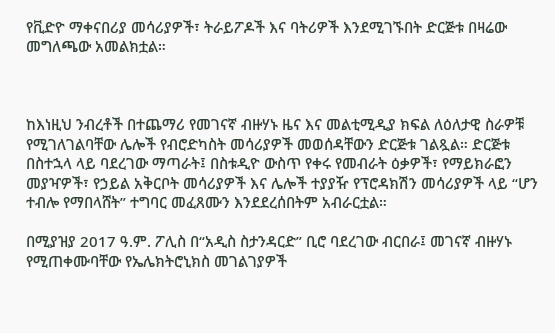የቪድዮ ማቀናበሪያ መሳሪያዎች፣ ትራይፖዶች እና ባትሪዎች እንደሚገኙበት ድርጅቱ በዛሬው መግለጫው አመልክቷል።



ከእነዚህ ንብረቶች በተጨማሪ የመገናኛ ብዙሃኑ ዜና እና መልቲሚዲያ ክፍል ለዕለታዊ ስራዎቹ የሚገለገልባቸው ሌሎች የብሮድካስት መሳሪያዎች መወሰዳቸውን ድርጅቱ ገልጿል። ድርጅቱ በስተኋላ ላይ ባደረገው ማጣራት፤ በስቱዲዮ ውስጥ የቀሩ የመብራት ዕቃዎች፣ የማይክራፎን መያዣዎች፣ የኃይል አቅርቦት መሳሪያዎች እና ሌሎች ተያያዥ የፕሮዳክሽን መሳሪያዎች ላይ “ሆን ተብሎ የማበላሸት” ተግባር መፈጸሙን እንደደረሰበትም አብራርቷል።

በሚያዝያ 2017 ዓ.ም. ፖሊስ በ“አዲስ ስታንዳርድ” ቢሮ ባደረገው ብርበራ፤ መገናኛ ብዙሃኑ የሚጠቀሙባቸው የኤሌክትሮኒክስ መገልገያዎች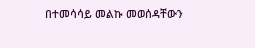በተመሳሳይ መልኩ መወሰዳቸውን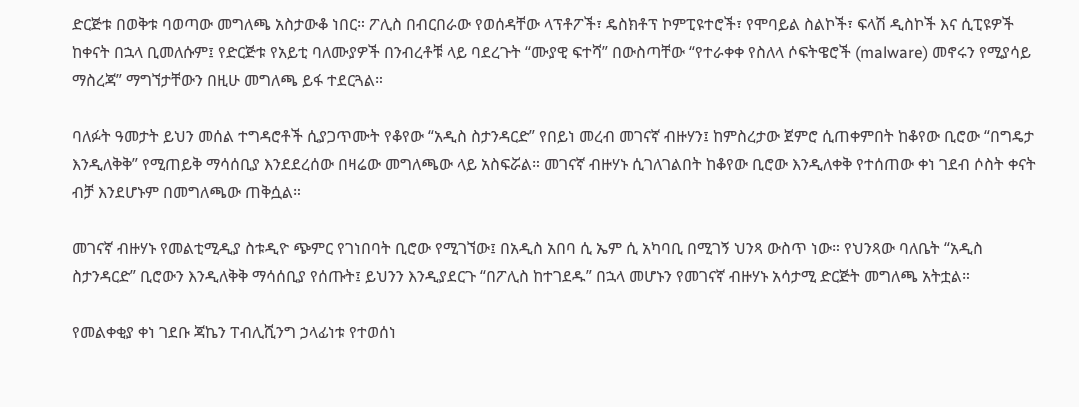ድርጅቱ በወቅቱ ባወጣው መግለጫ አስታውቆ ነበር። ፖሊስ በብርበራው የወሰዳቸው ላፕቶፖች፣ ዴስክቶፕ ኮምፒዩተሮች፣ የሞባይል ስልኮች፣ ፍላሽ ዲስኮች እና ሲፒዩዎች ከቀናት በኋላ ቢመለሱም፤ የድርጅቱ የአይቲ ባለሙያዎች በንብረቶቹ ላይ ባደረጉት “ሙያዊ ፍተሻ” በውስጣቸው “የተራቀቀ የስለላ ሶፍትዌሮች (malware) መኖሩን የሚያሳይ ማስረጃ” ማግኘታቸውን በዚሁ መግለጫ ይፋ ተደርጓል።

ባለፉት ዓመታት ይህን መሰል ተግዳሮቶች ሲያጋጥሙት የቆየው “አዲስ ስታንዳርድ” የበይነ መረብ መገናኛ ብዙሃን፤ ከምስረታው ጀምሮ ሲጠቀምበት ከቆየው ቢሮው “በግዴታ እንዲለቅቅ” የሚጠይቅ ማሳሰቢያ እንደደረሰው በዛሬው መግለጫው ላይ አስፍሯል። መገናኛ ብዙሃኑ ሲገለገልበት ከቆየው ቢሮው እንዲለቀቅ የተሰጠው ቀነ ገደብ ሶስት ቀናት ብቻ እንደሆኑም በመግለጫው ጠቅሷል።

መገናኛ ብዙሃኑ የመልቲሚዲያ ስቱዲዮ ጭምር የገነበባት ቢሮው የሚገኘው፤ በአዲስ አበባ ሲ ኤም ሲ አካባቢ በሚገኝ ህንጻ ውስጥ ነው። የህንጻው ባለቤት “አዲስ ስታንዳርድ” ቢሮውን እንዲለቅቅ ማሳሰቢያ የሰጡት፤ ይህንን እንዲያደርጉ “በፖሊስ ከተገደዱ” በኋላ መሆኑን የመገናኛ ብዙሃኑ አሳታሚ ድርጅት መግለጫ አትቷል።

የመልቀቂያ ቀነ ገደቡ ጃኬን ፐብሊሺንግ ኃላፊነቱ የተወሰነ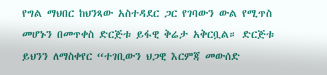የግል ማህበር ከህንጻው አስተዳደር ጋር የገባውን ውል የሚጥስ መሆኑን በመጥቀስ ድርጅቱ ይፋዊ ቅሬታ አቅርቧል። ድርጅቱ ይህንን ለማስቀየር “ተገቢውን ህጋዊ እርምጃ መውሰድ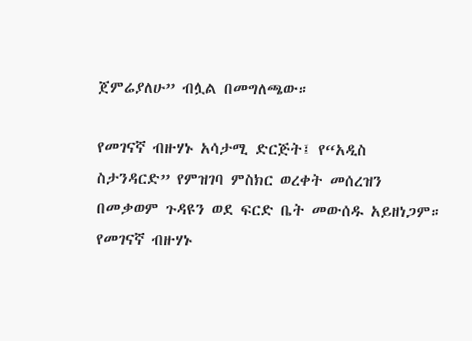ጀምሬያለሁ” ብሏል በመግለጫው።

የመገናኛ ብዙሃኑ አሳታሚ ድርጅት፤ የ“አዲስ ስታንዳርድ” የምዝገባ ምስክር ወረቀት መሰረዝን በመቃወም ጉዳዩን ወደ ፍርድ ቤት መውሰዱ አይዘነጋም። የመገናኛ ብዙሃኑ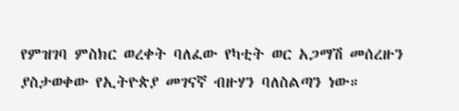የምዝገባ ምስክር ወረቀት ባለፈው የካቲት ወር አጋማሽ መሰረዙን ያስታወቀው የኢትዮጵያ መገናኛ ብዙሃን ባለስልጣን ነው።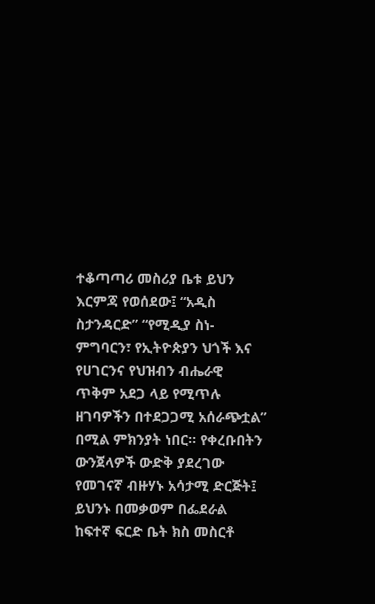ተቆጣጣሪ መስሪያ ቤቱ ይህን እርምጃ የወሰደው፤ “አዲስ ስታንዳርድ” “የሚዲያ ስነ-ምግባርን፣ የኢትዮጵያን ህጎች እና የሀገርንና የህዝብን ብሔራዊ ጥቅም አደጋ ላይ የሚጥሉ ዘገባዎችን በተደጋጋሚ አሰራጭቷል” በሚል ምክንያት ነበር። የቀረቡበትን ውንጀላዎች ውድቅ ያደረገው የመገናኛ ብዙሃኑ አሳታሚ ድርጅት፤ ይህንኑ በመቃወም በፌደራል ከፍተኛ ፍርድ ቤት ክስ መስርቶ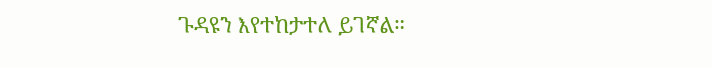ጉዳዩን እየተከታተለ ይገኛል።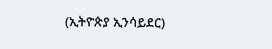(ኢትዮጵያ ኢንሳይደር)